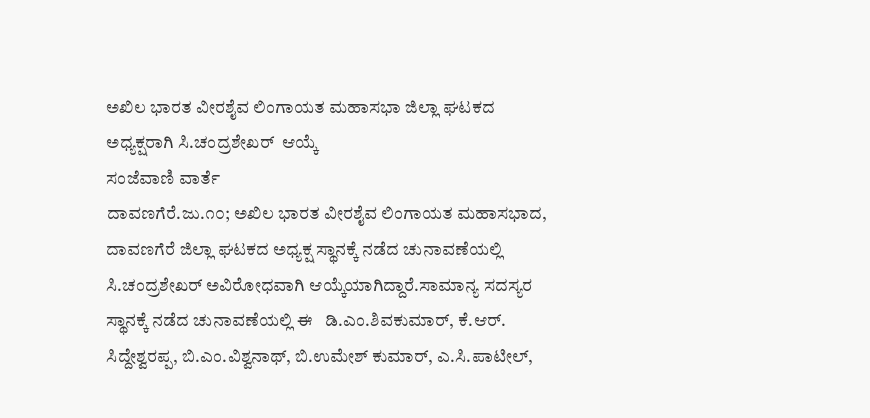ಅಖಿಲ ಭಾರತ ವೀರಶೈವ ಲಿಂಗಾಯತ ಮಹಾಸಭಾ ಜಿಲ್ಲಾ ಘಟಕದ ಅಧ್ಯಕ್ಷರಾಗಿ ಸಿ.ಚಂದ್ರಶೇಖರ್  ಆಯ್ಕೆ
ಸಂಜೆವಾಣಿ ವಾರ್ತೆ
ದಾವಣಗೆರೆ.ಜು.೧೦; ಅಖಿಲ ಭಾರತ ವೀರಶೈವ ಲಿಂಗಾಯತ ಮಹಾಸಭಾದ, ದಾವಣಗೆರೆ ಜಿಲ್ಲಾ ಘಟಕದ ಅಧ್ಯಕ್ಷ ಸ್ಥಾನಕ್ಕೆ ನಡೆದ ಚುನಾವಣೆಯಲ್ಲಿ ಸಿ.ಚಂದ್ರಶೇಖರ್ ಅವಿರೋಧವಾಗಿ ಆಯ್ಕೆಯಾಗಿದ್ದಾರೆ.ಸಾಮಾನ್ಯ ಸದಸ್ಯರ ಸ್ಥಾನಕ್ಕೆ ನಡೆದ ಚುನಾವಣೆಯಲ್ಲಿ ಈ   ಡಿ.ಎಂ.ಶಿವಕುಮಾರ್, ಕೆ.ಆರ್. ಸಿದ್ದೇಶ್ವರಪ್ಪ, ಬಿ.ಎಂ.ವಿಶ್ವನಾಥ್, ಬಿ.ಉಮೇಶ್ ಕುಮಾರ್, ಎ.ಸಿ.ಪಾಟೀಲ್,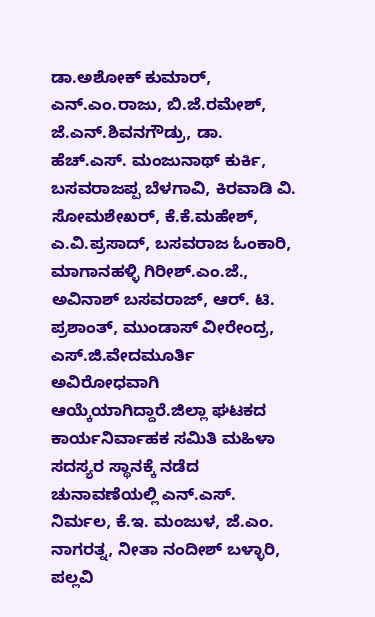ಡಾ.ಅಶೋಕ್‌ ಕುಮಾರ್, ಎನ್‌.ಎಂ.ರಾಜು, ಬಿ.ಜೆ.ರಮೇಶ್, ಜೆ.ಎನ್.ಶಿವನಗೌಡ್ರು, ಡಾ. ಹೆಚ್.ಎಸ್. ಮಂಜುನಾಥ್ ಕುರ್ಕಿ, ಬಸವರಾಜಪ್ಪ ಬೆಳಗಾವಿ, ಕಿರವಾಡಿ ವಿ. ಸೋಮಶೇಖರ್, ಕೆ.ಕೆ.ಮಹೇಶ್, ಎ.ವಿ.ಪ್ರಸಾದ್, ಬಸವರಾಜ ಓಂಕಾರಿ, ಮಾಗಾನಹಳ್ಳಿ ಗಿರೀಶ್.ಎಂ.ಜೆ., ಅವಿನಾಶ್ ಬಸವರಾಜ್, ಆರ್. ಟಿ. ಪ್ರಶಾಂತ್, ಮುಂಡಾಸ್ ವೀರೇಂದ್ರ, ಎಸ್.ಜಿ.ವೇದಮೂರ್ತಿ ಅವಿರೋಧವಾಗಿ ಆಯ್ಕೆಯಾಗಿದ್ದಾರೆ.ಜಿಲ್ಲಾ ಘಟಕದ ಕಾರ್ಯನಿರ್ವಾಹಕ ಸಮಿತಿ ಮಹಿಳಾ ಸದಸ್ಯರ ಸ್ಥಾನಕ್ಕೆ ನಡೆದ ಚುನಾವಣೆಯಲ್ಲಿ ಎನ್.ಎಸ್. ನಿರ್ಮಲ, ಕೆ.ಇ. ಮಂಜುಳ, ಜೆ.ಎಂ. ನಾಗರತ್ನ, ನೀತಾ ನಂದೀಶ್ ಬಳ್ಳಾರಿ, ಪಲ್ಲವಿ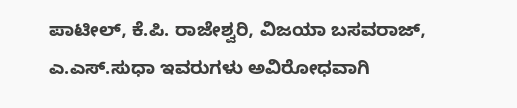ಪಾಟೀಲ್, ಕೆ.ಪಿ. ರಾಜೇಶ್ವರಿ, ವಿಜಯಾ ಬಸವರಾಜ್, ಎ.ಎಸ್.ಸುಧಾ ಇವರುಗಳು ಅವಿರೋಧವಾಗಿ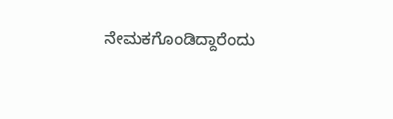ನೇಮಕಗೊಂಡಿದ್ದಾರೆಂದು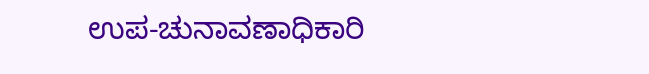ಉಪ-ಚುನಾವಣಾಧಿಕಾರಿ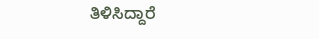ತಿಳಿಸಿದ್ದಾರೆ